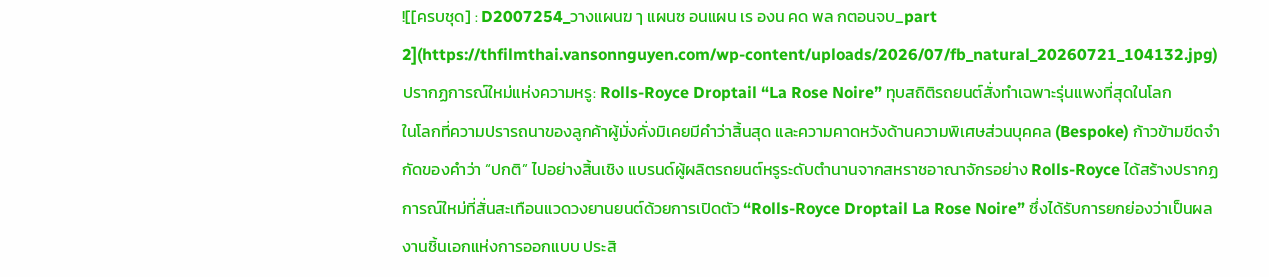![[ครบชุด] : D2007254_วางแผนฆ ๅ แผนซ อนแผน เร องน คด พล กตอนจบ_part 2](https://thfilmthai.vansonnguyen.com/wp-content/uploads/2026/07/fb_natural_20260721_104132.jpg)
ปรากฏการณ์ใหม่แห่งความหรู: Rolls-Royce Droptail “La Rose Noire” ทุบสถิติรถยนต์สั่งทำเฉพาะรุ่นแพงที่สุดในโลก
ในโลกที่ความปรารถนาของลูกค้าผู้มั่งคั่งมิเคยมีคำว่าสิ้นสุด และความคาดหวังด้านความพิเศษส่วนบุคคล (Bespoke) ก้าวข้ามขีดจำกัดของคำว่า “ปกติ” ไปอย่างสิ้นเชิง แบรนด์ผู้ผลิตรถยนต์หรูระดับตำนานจากสหราชอาณาจักรอย่าง Rolls-Royce ได้สร้างปรากฏการณ์ใหม่ที่สั่นสะเทือนแวดวงยานยนต์ด้วยการเปิดตัว “Rolls-Royce Droptail La Rose Noire” ซึ่งได้รับการยกย่องว่าเป็นผลงานชิ้นเอกแห่งการออกแบบ ประสิ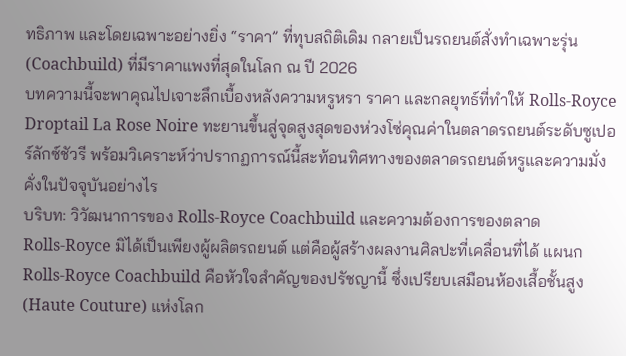ทธิภาพ และโดยเฉพาะอย่างยิ่ง “ราคา” ที่ทุบสถิติเดิม กลายเป็นรถยนต์สั่งทำเฉพาะรุ่น (Coachbuild) ที่มีราคาแพงที่สุดในโลก ณ ปี 2026
บทความนี้จะพาคุณไปเจาะลึกเบื้องหลังความหรูหรา ราคา และกลยุทธ์ที่ทำให้ Rolls-Royce Droptail La Rose Noire ทะยานขึ้นสู่จุดสูงสุดของห่วงโซ่คุณค่าในตลาดรถยนต์ระดับซูเปอร์ลักซ์ชัวรี พร้อมวิเคราะห์ว่าปรากฏการณ์นี้สะท้อนทิศทางของตลาดรถยนต์หรูและความมั่งคั่งในปัจจุบันอย่างไร
บริบท: วิวัฒนาการของ Rolls-Royce Coachbuild และความต้องการของตลาด
Rolls-Royce มิได้เป็นเพียงผู้ผลิตรถยนต์ แต่คือผู้สร้างผลงานศิลปะที่เคลื่อนที่ได้ แผนก Rolls-Royce Coachbuild คือหัวใจสำคัญของปรัชญานี้ ซึ่งเปรียบเสมือนห้องเสื้อชั้นสูง (Haute Couture) แห่งโลก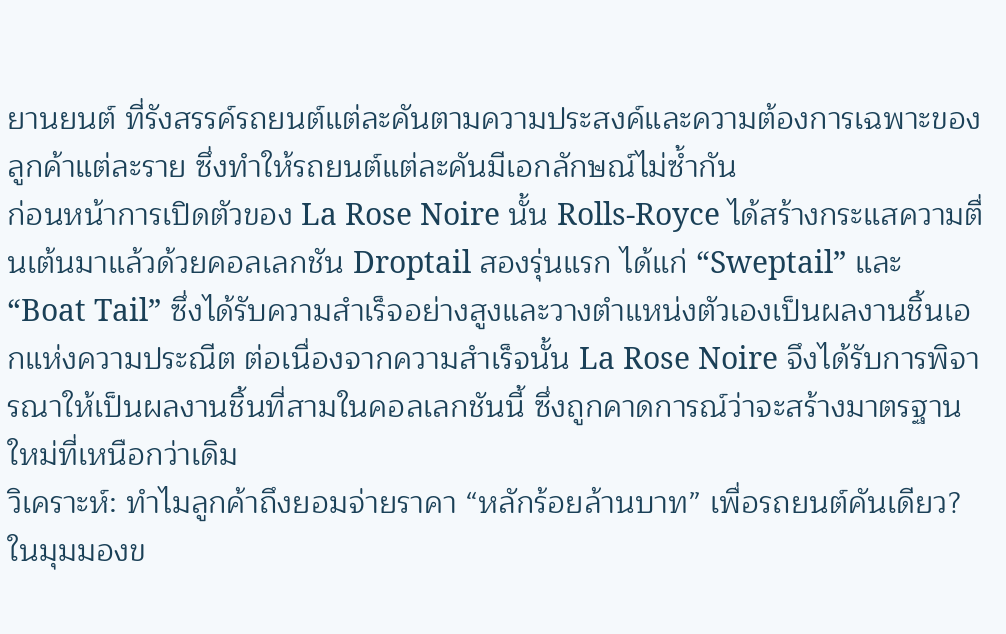ยานยนต์ ที่รังสรรค์รถยนต์แต่ละคันตามความประสงค์และความต้องการเฉพาะของลูกค้าแต่ละราย ซึ่งทำให้รถยนต์แต่ละคันมีเอกลักษณ์ไม่ซ้ำกัน
ก่อนหน้าการเปิดตัวของ La Rose Noire นั้น Rolls-Royce ได้สร้างกระแสความตื่นเต้นมาแล้วด้วยคอลเลกชัน Droptail สองรุ่นแรก ได้แก่ “Sweptail” และ “Boat Tail” ซึ่งได้รับความสำเร็จอย่างสูงและวางตำแหน่งตัวเองเป็นผลงานชิ้นเอกแห่งความประณีต ต่อเนื่องจากความสำเร็จนั้น La Rose Noire จึงได้รับการพิจารณาให้เป็นผลงานชิ้นที่สามในคอลเลกชันนี้ ซึ่งถูกคาดการณ์ว่าจะสร้างมาตรฐานใหม่ที่เหนือกว่าเดิม
วิเคราะห์: ทำไมลูกค้าถึงยอมจ่ายราคา “หลักร้อยล้านบาท” เพื่อรถยนต์คันเดียว?
ในมุมมองข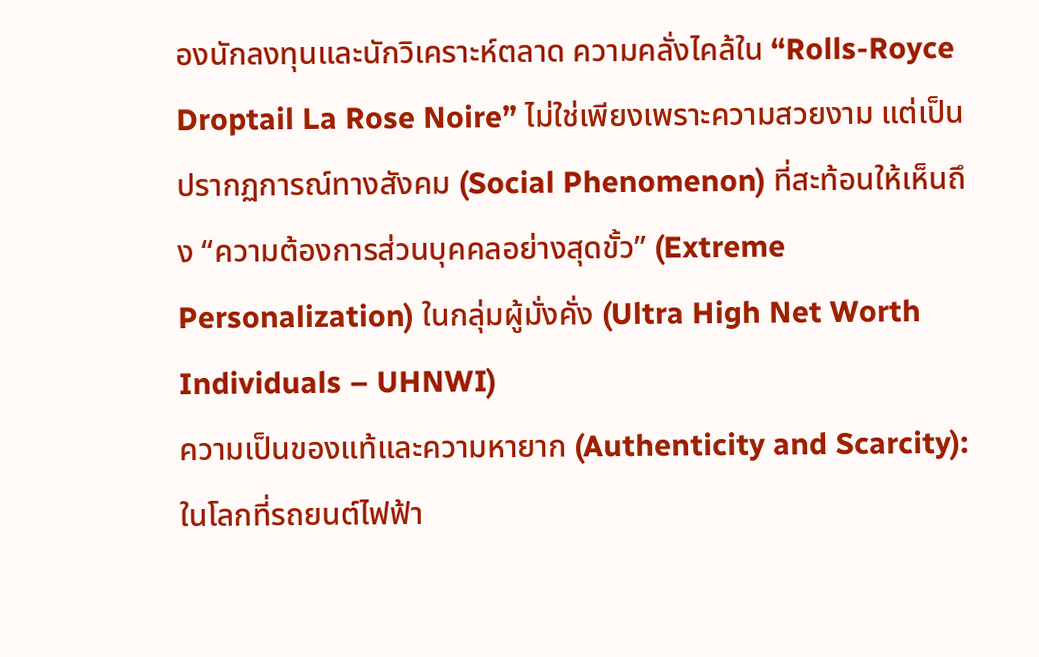องนักลงทุนและนักวิเคราะห์ตลาด ความคลั่งไคล้ใน “Rolls-Royce Droptail La Rose Noire” ไม่ใช่เพียงเพราะความสวยงาม แต่เป็นปรากฏการณ์ทางสังคม (Social Phenomenon) ที่สะท้อนให้เห็นถึง “ความต้องการส่วนบุคคลอย่างสุดขั้ว” (Extreme Personalization) ในกลุ่มผู้มั่งคั่ง (Ultra High Net Worth Individuals – UHNWI)
ความเป็นของแท้และความหายาก (Authenticity and Scarcity): ในโลกที่รถยนต์ไฟฟ้า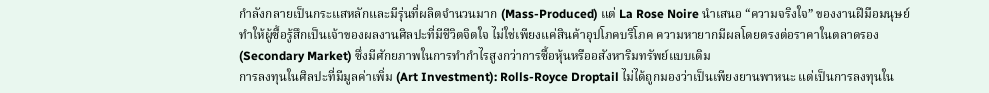กำลังกลายเป็นกระแสหลักและมีรุ่นที่ผลิตจำนวนมาก (Mass-Produced) แต่ La Rose Noire นำเสนอ “ความจริงใจ” ของงานฝีมือมนุษย์ ทำให้ผู้ซื้อรู้สึกเป็นเจ้าของผลงานศิลปะที่มีชีวิตจิตใจ ไม่ใช่เพียงแค่สินค้าอุปโภคบริโภค ความหายากมีผลโดยตรงต่อราคาในตลาดรอง (Secondary Market) ซึ่งมีศักยภาพในการทำกำไรสูงกว่าการซื้อหุ้นหรืออสังหาริมทรัพย์แบบเดิม
การลงทุนในศิลปะที่มีมูลค่าเพิ่ม (Art Investment): Rolls-Royce Droptail ไม่ได้ถูกมองว่าเป็นเพียงยานพาหนะ แต่เป็นการลงทุนใน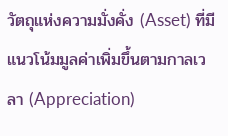วัตถุแห่งความมั่งคั่ง (Asset) ที่มีแนวโน้มมูลค่าเพิ่มขึ้นตามกาลเวลา (Appreciation)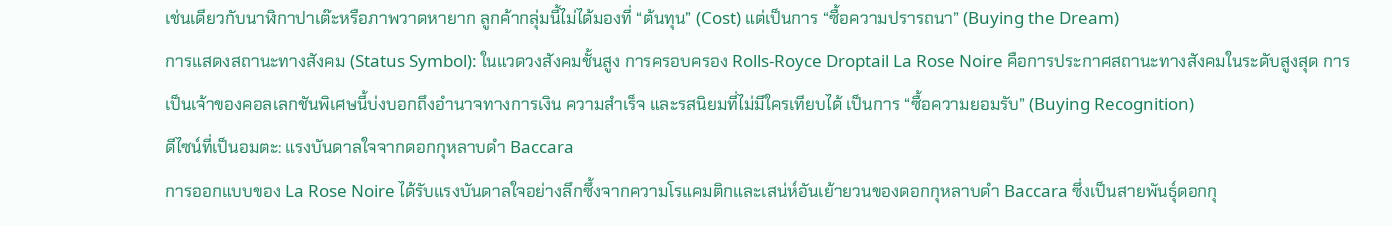เช่นเดียวกับนาฬิกาปาเต๊ะหรือภาพวาดหายาก ลูกค้ากลุ่มนี้ไม่ได้มองที่ “ต้นทุน” (Cost) แต่เป็นการ “ซื้อความปรารถนา” (Buying the Dream)
การแสดงสถานะทางสังคม (Status Symbol): ในแวดวงสังคมชั้นสูง การครอบครอง Rolls-Royce Droptail La Rose Noire คือการประกาศสถานะทางสังคมในระดับสูงสุด การเป็นเจ้าของคอลเลกชันพิเศษนี้บ่งบอกถึงอำนาจทางการเงิน ความสำเร็จ และรสนิยมที่ไม่มีใครเทียบได้ เป็นการ “ซื้อความยอมรับ” (Buying Recognition)
ดีไซน์ที่เป็นอมตะ: แรงบันดาลใจจากดอกกุหลาบดำ Baccara
การออกแบบของ La Rose Noire ได้รับแรงบันดาลใจอย่างลึกซึ้งจากความโรแคมติกและเสน่ห์อันเย้ายวนของดอกกุหลาบดำ Baccara ซึ่งเป็นสายพันธุ์ดอกกุ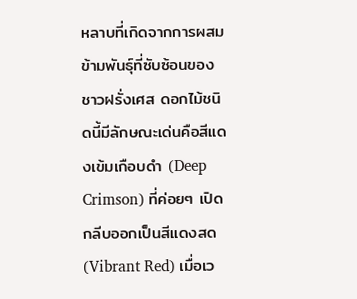หลาบที่เกิดจากการผสมข้ามพันธุ์ที่ซับซ้อนของชาวฝรั่งเศส ดอกไม้ชนิดนี้มีลักษณะเด่นคือสีแดงเข้มเกือบดำ (Deep Crimson) ที่ค่อยๆ เปิดกลีบออกเป็นสีแดงสด (Vibrant Red) เมื่อเว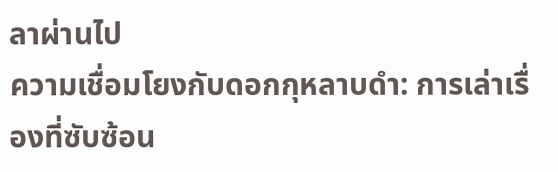ลาผ่านไป
ความเชื่อมโยงกับดอกกุหลาบดำ: การเล่าเรื่องที่ซับซ้อน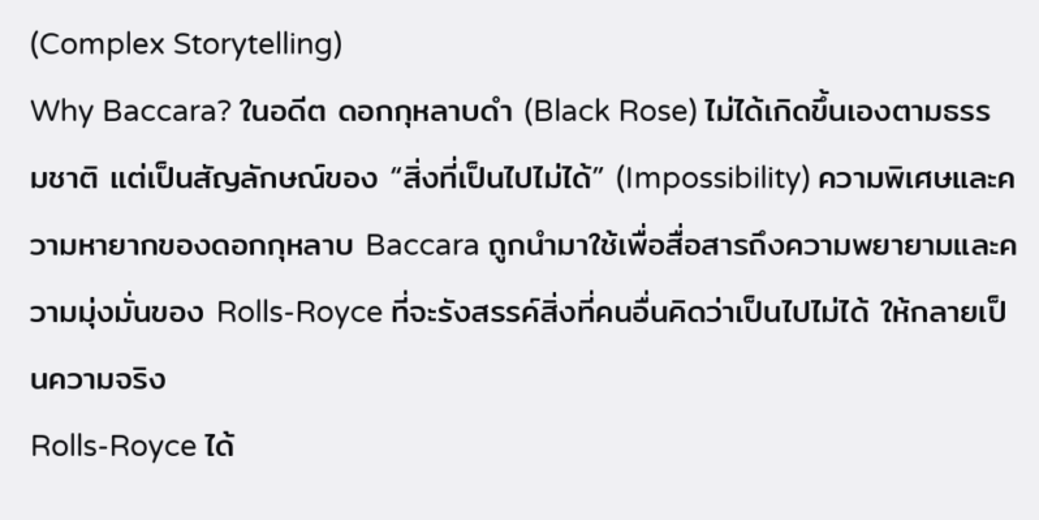(Complex Storytelling)
Why Baccara? ในอดีต ดอกกุหลาบดำ (Black Rose) ไม่ได้เกิดขึ้นเองตามธรรมชาติ แต่เป็นสัญลักษณ์ของ “สิ่งที่เป็นไปไม่ได้” (Impossibility) ความพิเศษและความหายากของดอกกุหลาบ Baccara ถูกนำมาใช้เพื่อสื่อสารถึงความพยายามและความมุ่งมั่นของ Rolls-Royce ที่จะรังสรรค์สิ่งที่คนอื่นคิดว่าเป็นไปไม่ได้ ให้กลายเป็นความจริง
Rolls-Royce ได้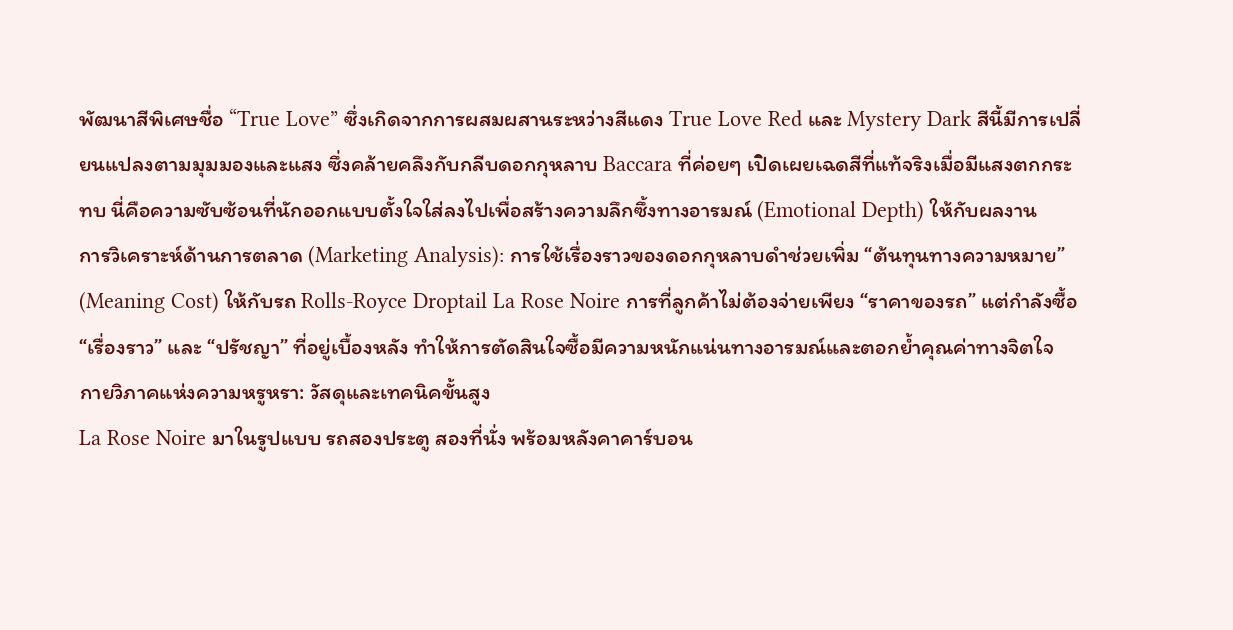พัฒนาสีพิเศษชื่อ “True Love” ซึ่งเกิดจากการผสมผสานระหว่างสีแดง True Love Red และ Mystery Dark สีนี้มีการเปลี่ยนแปลงตามมุมมองและแสง ซึ่งคล้ายคลึงกับกลีบดอกกุหลาบ Baccara ที่ค่อยๆ เปิดเผยเฉดสีที่แท้จริงเมื่อมีแสงตกกระทบ นี่คือความซับซ้อนที่นักออกแบบตั้งใจใส่ลงไปเพื่อสร้างความลึกซึ้งทางอารมณ์ (Emotional Depth) ให้กับผลงาน
การวิเคราะห์ด้านการตลาด (Marketing Analysis): การใช้เรื่องราวของดอกกุหลาบดำช่วยเพิ่ม “ต้นทุนทางความหมาย” (Meaning Cost) ให้กับรถ Rolls-Royce Droptail La Rose Noire การที่ลูกค้าไม่ต้องจ่ายเพียง “ราคาของรถ” แต่กำลังซื้อ “เรื่องราว” และ “ปรัชญา” ที่อยู่เบื้องหลัง ทำให้การตัดสินใจซื้อมีความหนักแน่นทางอารมณ์และตอกย้ำคุณค่าทางจิตใจ
กายวิภาคแห่งความหรูหรา: วัสดุและเทคนิคขั้นสูง
La Rose Noire มาในรูปแบบ รถสองประตู สองที่นั่ง พร้อมหลังคาคาร์บอน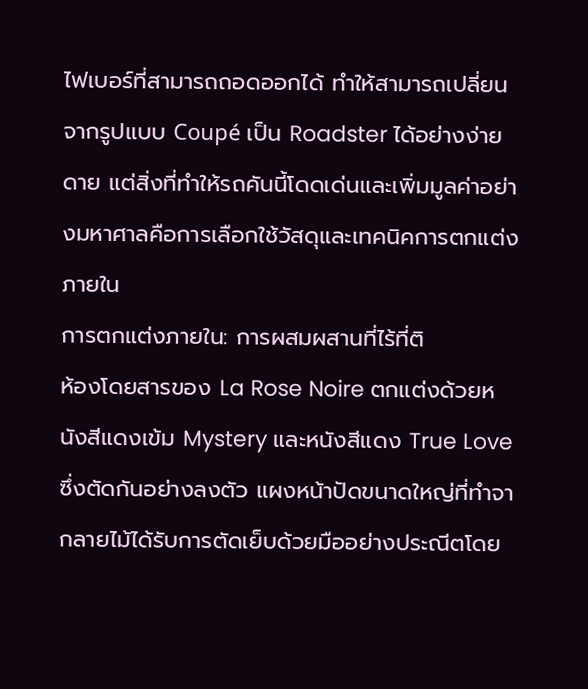ไฟเบอร์ที่สามารถถอดออกได้ ทำให้สามารถเปลี่ยนจากรูปแบบ Coupé เป็น Roadster ได้อย่างง่ายดาย แต่สิ่งที่ทำให้รถคันนี้โดดเด่นและเพิ่มมูลค่าอย่างมหาศาลคือการเลือกใช้วัสดุและเทคนิคการตกแต่งภายใน
การตกแต่งภายใน: การผสมผสานที่ไร้ที่ติ
ห้องโดยสารของ La Rose Noire ตกแต่งด้วยหนังสีแดงเข้ม Mystery และหนังสีแดง True Love ซึ่งตัดกันอย่างลงตัว แผงหน้าปัดขนาดใหญ่ที่ทำจากลายไม้ได้รับการตัดเย็บด้วยมืออย่างประณีตโดย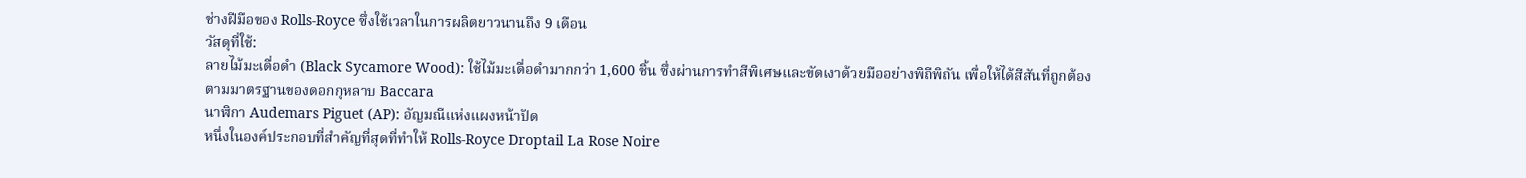ช่างฝีมือของ Rolls-Royce ซึ่งใช้เวลาในการผลิตยาวนานถึง 9 เดือน
วัสดุที่ใช้:
ลายไม้มะเดื่อดำ (Black Sycamore Wood): ใช้ไม้มะเดื่อดำมากกว่า 1,600 ชิ้น ซึ่งผ่านการทำสีพิเศษและขัดเงาด้วยมืออย่างพิถีพิถัน เพื่อให้ได้สีสันที่ถูกต้องตามมาตรฐานของดอกกุหลาบ Baccara
นาฬิกา Audemars Piguet (AP): อัญมณีแห่งแผงหน้าปัด
หนึ่งในองค์ประกอบที่สำคัญที่สุดที่ทำให้ Rolls-Royce Droptail La Rose Noire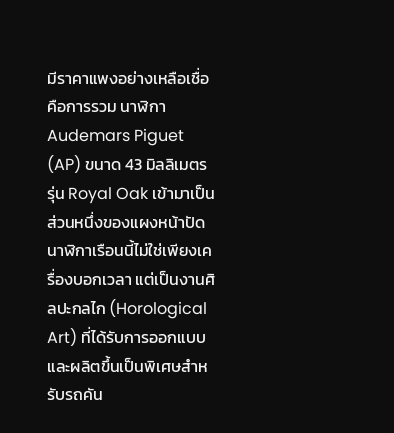มีราคาแพงอย่างเหลือเชื่อคือการรวม นาฬิกา Audemars Piguet (AP) ขนาด 43 มิลลิเมตร รุ่น Royal Oak เข้ามาเป็นส่วนหนึ่งของแผงหน้าปัด นาฬิกาเรือนนี้ไม่ใช่เพียงเครื่องบอกเวลา แต่เป็นงานศิลปะกลไก (Horological Art) ที่ได้รับการออกแบบและผลิตขึ้นเป็นพิเศษสำหรับรถคัน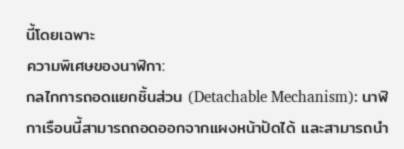นี้โดยเฉพาะ
ความพิเศษของนาฬิกา:
กลไกการถอดแยกชิ้นส่วน (Detachable Mechanism): นาฬิกาเรือนนี้สามารถถอดออกจากแผงหน้าปัดได้ และสามารถนำ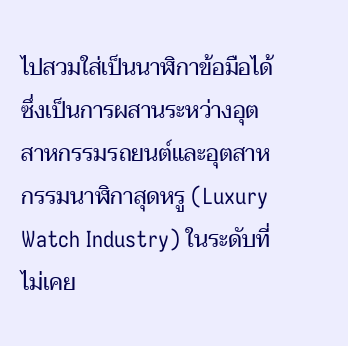ไปสวมใส่เป็นนาฬิกาข้อมือได้ ซึ่งเป็นการผสานระหว่างอุตสาหกรรมรถยนต์และอุตสาหกรรมนาฬิกาสุดหรู (Luxury Watch Industry) ในระดับที่ไม่เคย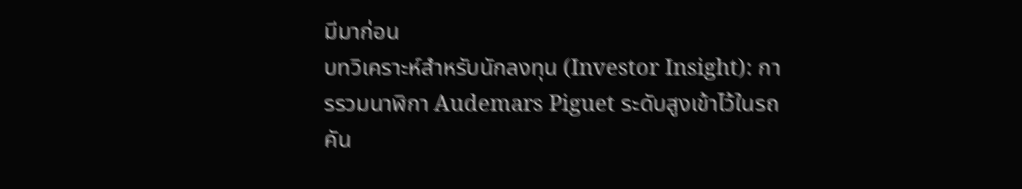มีมาก่อน
บทวิเคราะห์สำหรับนักลงทุน (Investor Insight): การรวมนาฬิกา Audemars Piguet ระดับสูงเข้าไว้ในรถคัน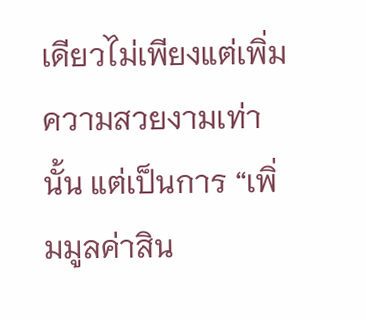เดียวไม่เพียงแต่เพิ่มความสวยงามเท่านั้น แต่เป็นการ “เพิ่มมูลค่าสิน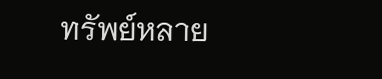ทรัพย์หลาย